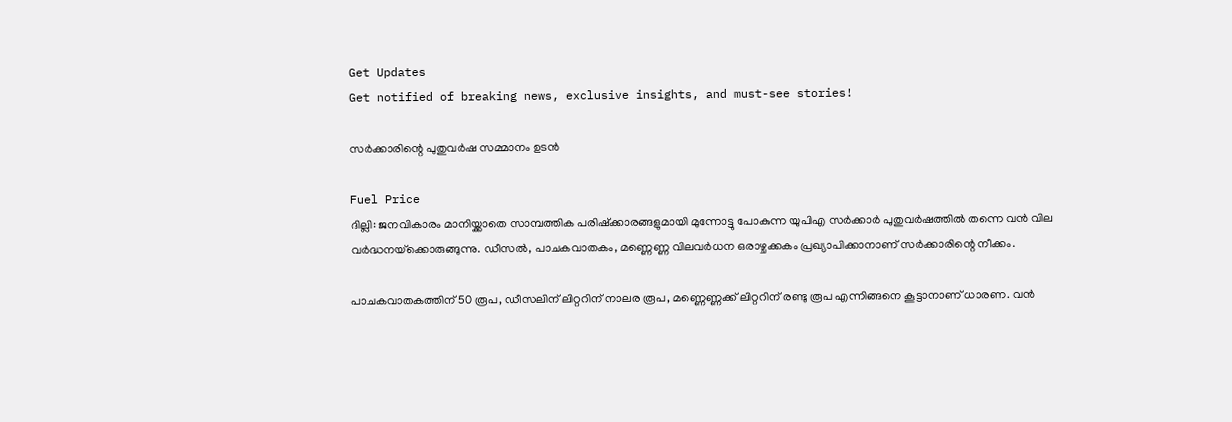Get Updates
Get notified of breaking news, exclusive insights, and must-see stories!

സര്‍ക്കാരിന്റെ പുതുവര്‍ഷ സമ്മാനം ഉടന്‍

Fuel Price
ദില്ലി: ജനവികാരം മാനിയ്ക്കാതെ സാമ്പത്തിക പരിഷ്‌ക്കാരങ്ങളുമായി മുന്നോട്ടു പോകുന്ന യുപിഎ സര്‍ക്കാര്‍ പുതുവര്‍ഷത്തില്‍ തന്നെ വന്‍ വില വര്‍ദ്ധനയ്‌ക്കൊരുങ്ങുന്നു. ഡീസല്‍, പാചകവാതകം, മണ്ണെണ്ണ വിലവര്‍ധന ഒരാഴ്ചക്കകം പ്രഖ്യാപിക്കാനാണ് സര്‍ക്കാരിന്റെ നീക്കം.

പാചകവാതകത്തിന് 50 രൂപ, ഡീസലിന് ലിറ്ററിന് നാലര രൂപ, മണ്ണെണ്ണക്ക് ലിറ്ററിന് രണ്ടു രൂപ എന്നിങ്ങനെ കൂട്ടാനാണ് ധാരണ. വന്‍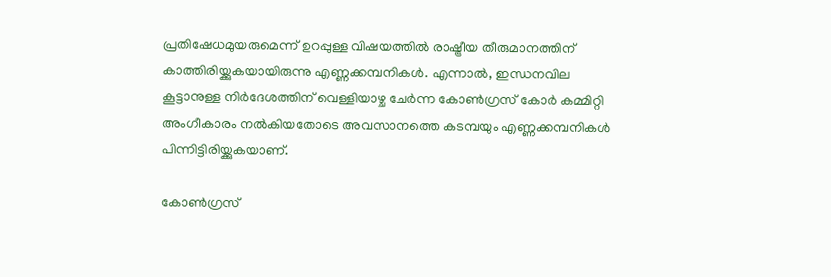പ്രതിഷേധമുയരുമെന്ന് ഉറപ്പുള്ള വിഷയത്തില്‍ രാഷ്ട്രീയ തീരുമാനത്തിന് കാത്തിരിയ്ക്കുകയായിരുന്നു എണ്ണക്കമ്പനികള്‍. എന്നാല്‍, ഇന്ധനവില കൂട്ടാനുള്ള നിര്‍ദേശത്തിന് വെള്ളിയാഴ്ച ചേര്‍ന്ന കോണ്‍ഗ്രസ് കോര്‍ കമ്മിറ്റി അംഗീകാരം നല്‍കിയതോടെ അവസാനത്തെ കടമ്പയും എണ്ണക്കമ്പനികള്‍ പിന്നിട്ടിരിയ്ക്കുകയാണ്.

കോണ്‍ഗ്രസ്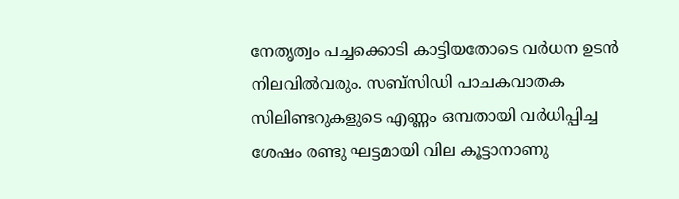നേതൃത്വം പച്ചക്കൊടി കാട്ടിയതോടെ വര്‍ധന ഉടന്‍ നിലവില്‍വരും. സബ്‌സിഡി പാചകവാതക സിലിണ്ടറുകളുടെ എണ്ണം ഒമ്പതായി വര്‍ധിപ്പിച്ച ശേഷം രണ്ടു ഘട്ടമായി വില കൂട്ടാനാണു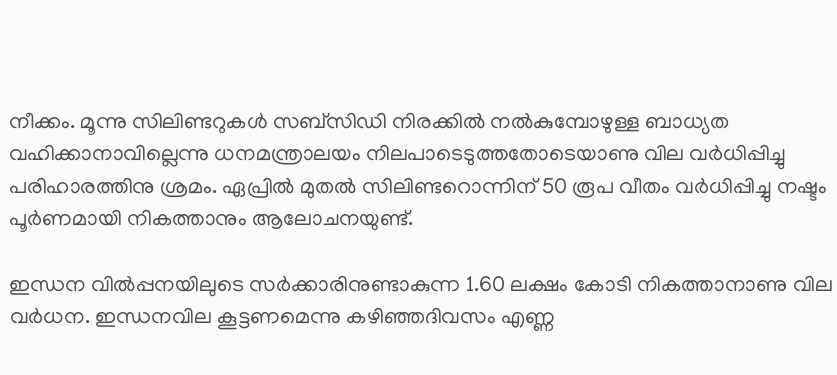നീക്കം. മൂന്നു സിലിണ്ടറുകള്‍ സബ്‌സിഡി നിരക്കില്‍ നല്‍കുമ്പോഴുള്ള ബാധ്യത വഹിക്കാനാവില്ലെന്നു ധനമന്ത്രാലയം നിലപാടെടുത്തതോടെയാണു വില വര്‍ധിപ്പിച്ചു പരിഹാരത്തിനു ശ്രമം. ഏപ്രില്‍ മുതല്‍ സിലിണ്ടറൊന്നിന് 50 രൂപ വീതം വര്‍ധിപ്പിച്ചു നഷ്ടം പൂര്‍ണമായി നികത്താനും ആലോചനയുണ്ട്.

ഇന്ധന വില്‍പ്പനയിലുടെ സര്‍ക്കാരിനുണ്ടാകുന്ന 1.60 ലക്ഷം കോടി നികത്താനാണു വില വര്‍ധന. ഇന്ധനവില കൂട്ടണമെന്നു കഴിഞ്ഞദിവസം എണ്ണ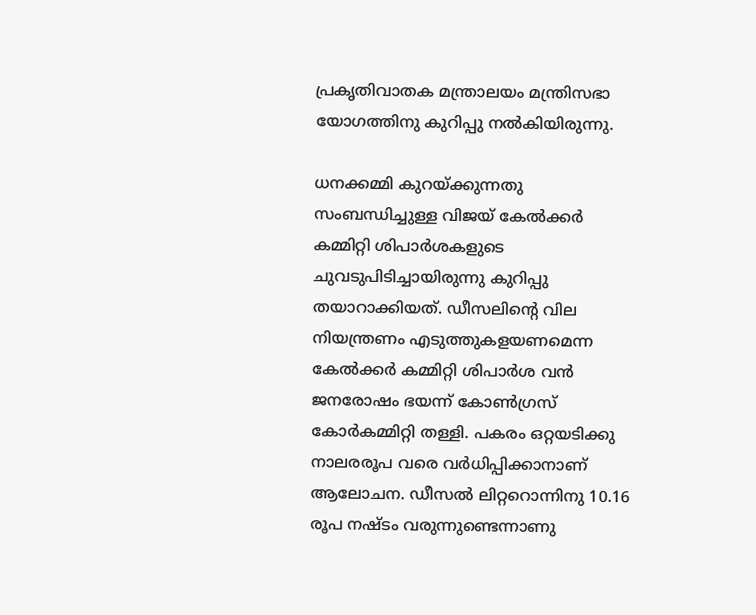പ്രകൃതിവാതക മന്ത്രാലയം മന്ത്രിസഭാ യോഗത്തിനു കുറിപ്പു നല്‍കിയിരുന്നു.

ധനക്കമ്മി കുറയ്ക്കുന്നതു സംബന്ധിച്ചുള്ള വിജയ് കേല്‍ക്കര്‍ കമ്മിറ്റി ശിപാര്‍ശകളുടെ ചുവടുപിടിച്ചായിരുന്നു കുറിപ്പു തയാറാക്കിയത്. ഡീസലിന്റെ വില നിയന്ത്രണം എടുത്തുകളയണമെന്ന കേല്‍ക്കര്‍ കമ്മിറ്റി ശിപാര്‍ശ വന്‍ ജനരോഷം ഭയന്ന് കോണ്‍ഗ്രസ് കോര്‍കമ്മിറ്റി തള്ളി. പകരം ഒറ്റയടിക്കു നാലരരൂപ വരെ വര്‍ധിപ്പിക്കാനാണ് ആലോചന. ഡീസല്‍ ലിറ്ററൊന്നിനു 10.16 രൂപ നഷ്ടം വരുന്നുണ്ടെന്നാണു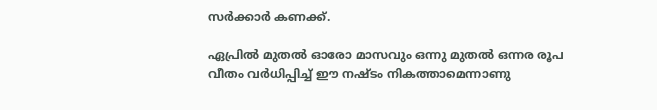സര്‍ക്കാര്‍ കണക്ക്.

ഏപ്രില്‍ മുതല്‍ ഓരോ മാസവും ഒന്നു മുതല്‍ ഒന്നര രൂപ വീതം വര്‍ധിപ്പിച്ച് ഈ നഷ്ടം നികത്താമെന്നാണു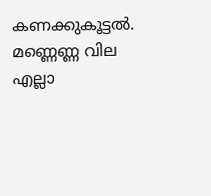കണക്കുകൂട്ടല്‍. മണ്ണെണ്ണ വില എല്ലാ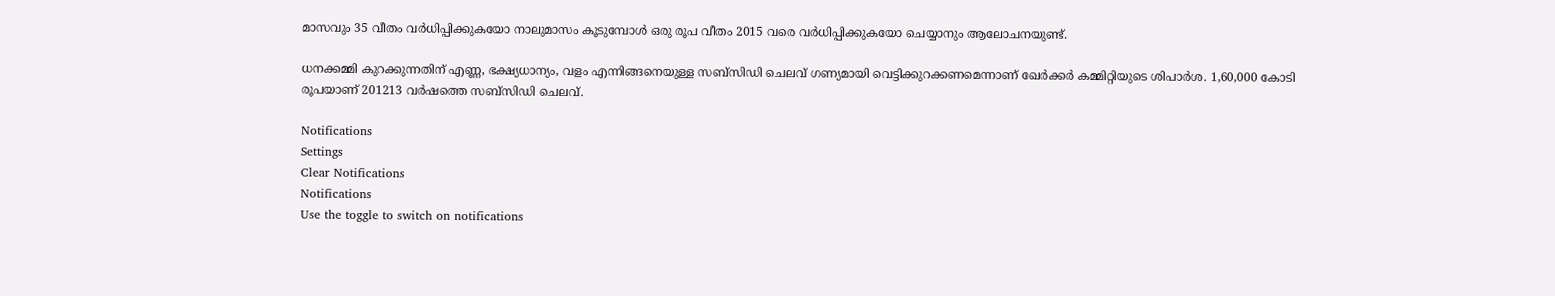മാസവും 35 വീതം വര്‍ധിപ്പിക്കുകയോ നാലുമാസം കൂടുമ്പോള്‍ ഒരു രൂപ വീതം 2015 വരെ വര്‍ധിപ്പിക്കുകയോ ചെയ്യാനും ആലോചനയുണ്ട്.

ധനക്കമ്മി കുറക്കുന്നതിന് എണ്ണ, ഭക്ഷ്യധാന്യം, വളം എന്നിങ്ങനെയുള്ള സബ്‌സിഡി ചെലവ് ഗണ്യമായി വെട്ടിക്കുറക്കണമെന്നാണ് ഖേര്‍ക്കര്‍ കമ്മിറ്റിയുടെ ശിപാര്‍ശ. 1,60,000 കോടി രൂപയാണ് 201213 വര്‍ഷത്തെ സബ്‌സിഡി ചെലവ്.

Notifications
Settings
Clear Notifications
Notifications
Use the toggle to switch on notifications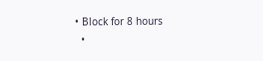• Block for 8 hours
  •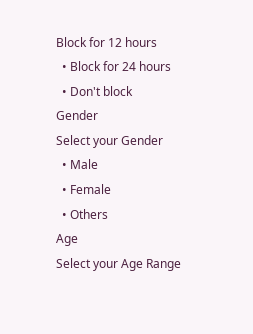Block for 12 hours
  • Block for 24 hours
  • Don't block
Gender
Select your Gender
  • Male
  • Female
  • Others
Age
Select your Age Range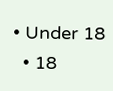• Under 18
  • 18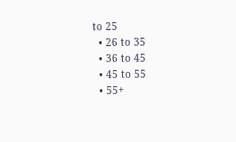to 25
  • 26 to 35
  • 36 to 45
  • 45 to 55
  • 55+